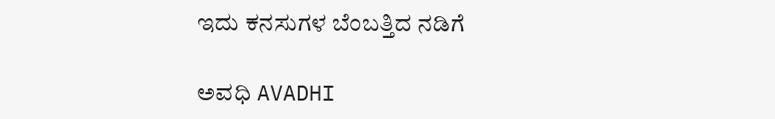ಇದು ಕನಸುಗಳ ಬೆಂಬತ್ತಿದ ನಡಿಗೆ‍

ಅವಧಿ AVADHI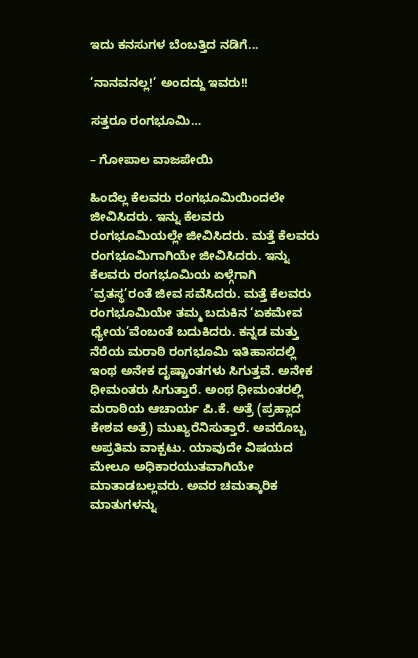ಇದು ಕನಸುಗಳ ಬೆಂಬತ್ತಿದ ನಡಿಗೆ...

’ನಾನವನಲ್ಲ!’ ಅಂದದ್ದು ಇವರು!!

ಸತ್ತರೂ ರಂಗಭೂಮಿ…

– ಗೋಪಾಲ ವಾಜಪೇಯಿ

ಹಿಂದೆಲ್ಲ ಕೆಲವರು ರಂಗಭೂಮಿಯಿಂದಲೇ ಜೀವಿಸಿದರು. ಇನ್ನು ಕೆಲವರು ರಂಗಭೂಮಿಯಲ್ಲೇ ಜೀವಿಸಿದರು. ಮತ್ತೆ ಕೆಲವರು ರಂಗಭೂಮಿಗಾಗಿಯೇ ಜೀವಿಸಿದರು. ಇನ್ನು ಕೆಲವರು ರಂಗಭೂಮಿಯ ಏಳ್ಗೆಗಾಗಿ ‘ವ್ರತಸ್ಥ’ರಂತೆ ಜೀವ ಸವೆಸಿದರು. ಮತ್ತೆ ಕೆಲವರು ರಂಗಭೂಮಿಯೇ ತಮ್ಮ ಬದುಕಿನ ‘ಏಕಮೇವ ಧ್ಯೇಯ’ವೆಂಬಂತೆ ಬದುಕಿದರು. ಕನ್ನಡ ಮತ್ತು ನೆರೆಯ ಮರಾಠಿ ರಂಗಭೂಮಿ ಇತಿಹಾಸದಲ್ಲಿ ಇಂಥ ಅನೇಕ ದೃಷ್ಟಾಂತಗಳು ಸಿಗುತ್ತವೆ. ಅನೇಕ ಧೀಮಂತರು ಸಿಗುತ್ತಾರೆ. ಅಂಥ ಧೀಮಂತರಲ್ಲಿ ಮರಾಠಿಯ ಆಚಾರ್ಯ ಪಿ.ಕೆ. ಅತ್ರೆ (ಪ್ರಹ್ಲಾದ ಕೇಶವ ಅತ್ರೆ) ಮುಖ್ಯರೆನಿಸುತ್ತಾರೆ. ಅವರೊಬ್ಬ ಅಪ್ರತಿಮ ವಾಕ್ಪಟು. ಯಾವುದೇ ವಿಷಯದ ಮೇಲೂ ಅಧಿಕಾರಯುತವಾಗಿಯೇ ಮಾತಾಡಬಲ್ಲವರು. ಅವರ ಚಮತ್ಕಾರಿಕ ಮಾತುಗಳನ್ನು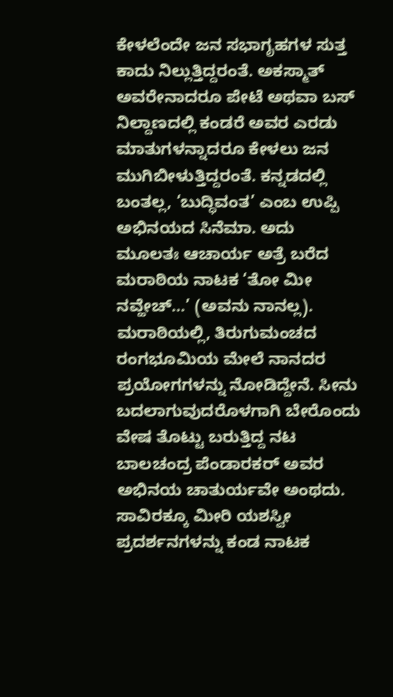ಕೇಳಲೆಂದೇ ಜನ ಸಭಾಗೃಹಗಳ ಸುತ್ತ ಕಾದು ನಿಲ್ಲುತ್ತಿದ್ದರಂತೆ. ಅಕಸ್ಮಾತ್ ಅವರೇನಾದರೂ ಪೇಟೆ ಅಥವಾ ಬಸ್ ನಿಲ್ದಾಣದಲ್ಲಿ ಕಂಡರೆ ಅವರ ಎರಡು ಮಾತುಗಳನ್ನಾದರೂ ಕೇಳಲು ಜನ ಮುಗಿಬೀಳುತ್ತಿದ್ದರಂತೆ. ಕನ್ನಡದಲ್ಲಿ ಬಂತಲ್ಲ, ‘ಬುದ್ಧಿವಂತ’ ಎಂಬ ಉಪ್ಪಿ ಅಭಿನಯದ ಸಿನೆಮಾ. ಅದು ಮೂಲತಃ ಆಚಾರ್ಯ ಅತ್ರೆ ಬರೆದ ಮರಾಠಿಯ ನಾಟಕ ‘ತೋ ಮೀ ನವ್ಹೇಚ್…’ (ಅವನು ನಾನಲ್ಲ). ಮರಾಠಿಯಲ್ಲಿ, ತಿರುಗುಮಂಚದ ರಂಗಭೂಮಿಯ ಮೇಲೆ ನಾನದರ ಪ್ರಯೋಗಗಳನ್ನು ನೋಡಿದ್ದೇನೆ. ಸೀನು ಬದಲಾಗುವುದರೊಳಗಾಗಿ ಬೇರೊಂದು ವೇಷ ತೊಟ್ಟು ಬರುತ್ತಿದ್ದ ನಟ ಬಾಲಚಂದ್ರ ಪೆಂಡಾರಕರ್ ಅವರ ಅಭಿನಯ ಚಾತುರ್ಯವೇ ಅಂಥದು. ಸಾವಿರಕ್ಕೂ ಮೀರಿ ಯಶಸ್ವೀ ಪ್ರದರ್ಶನಗಳನ್ನು ಕಂಡ ನಾಟಕ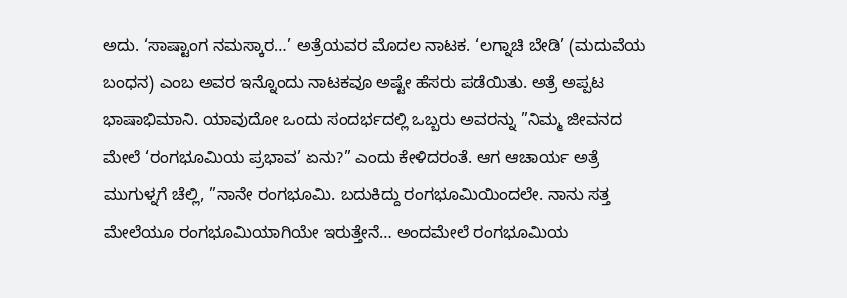ಅದು. ‘ಸಾಷ್ಟಾಂಗ ನಮಸ್ಕಾರ…’ ಅತ್ರೆಯವರ ಮೊದಲ ನಾಟಕ. ‘ಲಗ್ನಾಚಿ ಬೇಡಿ’ (ಮದುವೆಯ ಬಂಧನ) ಎಂಬ ಅವರ ಇನ್ನೊಂದು ನಾಟಕವೂ ಅಷ್ಟೇ ಹೆಸರು ಪಡೆಯಿತು. ಅತ್ರೆ ಅಪ್ಪಟ ಭಾಷಾಭಿಮಾನಿ. ಯಾವುದೋ ಒಂದು ಸಂದರ್ಭದಲ್ಲಿ ಒಬ್ಬರು ಅವರನ್ನು ”ನಿಮ್ಮ ಜೀವನದ ಮೇಲೆ ‘ರಂಗಭೂಮಿಯ ಪ್ರಭಾವ’ ಏನು?” ಎಂದು ಕೇಳಿದರಂತೆ. ಆಗ ಆಚಾರ್ಯ ಅತ್ರೆ ಮುಗುಳ್ನಗೆ ಚೆಲ್ಲಿ, ”ನಾನೇ ರಂಗಭೂಮಿ. ಬದುಕಿದ್ದು ರಂಗಭೂಮಿಯಿಂದಲೇ. ನಾನು ಸತ್ತ ಮೇಲೆಯೂ ರಂಗಭೂಮಿಯಾಗಿಯೇ ಇರುತ್ತೇನೆ… ಅಂದಮೇಲೆ ರಂಗಭೂಮಿಯ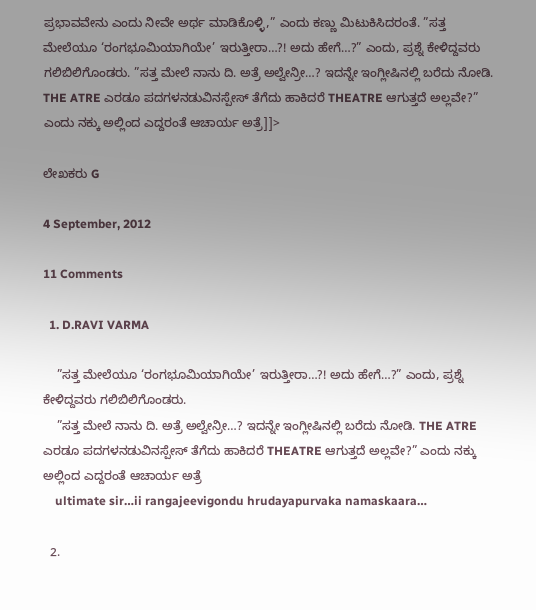ಪ್ರಭಾವವೇನು ಎಂದು ನೀವೇ ಅರ್ಥ ಮಾಡಿಕೊಳ್ಳಿ,” ಎಂದು ಕಣ್ಣು ಮಿಟುಕಿಸಿದರಂತೆ. ”ಸತ್ತ ಮೇಲೆಯೂ ‘ರಂಗಭೂಮಿಯಾಗಿಯೇ’ ಇರುತ್ತೀರಾ…?! ಅದು ಹೇಗೆ…?” ಎಂದು, ಪ್ರಶ್ನೆ ಕೇಳಿದ್ದವರು ಗಲಿಬಿಲಿಗೊಂಡರು. ”ಸತ್ತ ಮೇಲೆ ನಾನು ದಿ. ಅತ್ರೆ ಅಲ್ವೇನ್ರೀ…? ಇದನ್ನೇ ಇಂಗ್ಲೀಷಿನಲ್ಲಿ ಬರೆದು ನೋಡಿ. THE ATRE ಎರಡೂ ಪದಗಳನಡುವಿನಸ್ಪೇಸ್ ತೆಗೆದು ಹಾಕಿದರೆ THEATRE ಆಗುತ್ತದೆ ಅಲ್ಲವೇ?” ಎಂದು ನಕ್ಕು ಅಲ್ಲಿಂದ ಎದ್ದರಂತೆ ಆಚಾರ್ಯ ಅತ್ರೆ]]>

ಲೇಖಕರು G

4 September, 2012

11 Comments

  1. D.RAVI VARMA

    ”ಸತ್ತ ಮೇಲೆಯೂ ‘ರಂಗಭೂಮಿಯಾಗಿಯೇ’ ಇರುತ್ತೀರಾ…?! ಅದು ಹೇಗೆ…?” ಎಂದು, ಪ್ರಶ್ನೆ ಕೇಳಿದ್ದವರು ಗಲಿಬಿಲಿಗೊಂಡರು.
    ”ಸತ್ತ ಮೇಲೆ ನಾನು ದಿ. ಅತ್ರೆ ಅಲ್ವೇನ್ರೀ…? ಇದನ್ನೇ ಇಂಗ್ಲೀಷಿನಲ್ಲಿ ಬರೆದು ನೋಡಿ. THE ATRE ಎರಡೂ ಪದಗಳನಡುವಿನಸ್ಪೇಸ್ ತೆಗೆದು ಹಾಕಿದರೆ THEATRE ಆಗುತ್ತದೆ ಅಲ್ಲವೇ?” ಎಂದು ನಕ್ಕು ಅಲ್ಲಿಂದ ಎದ್ದರಂತೆ ಆಚಾರ್ಯ ಅತ್ರೆ
    ultimate sir…ii rangajeevigondu hrudayapurvaka namaskaara…

  2.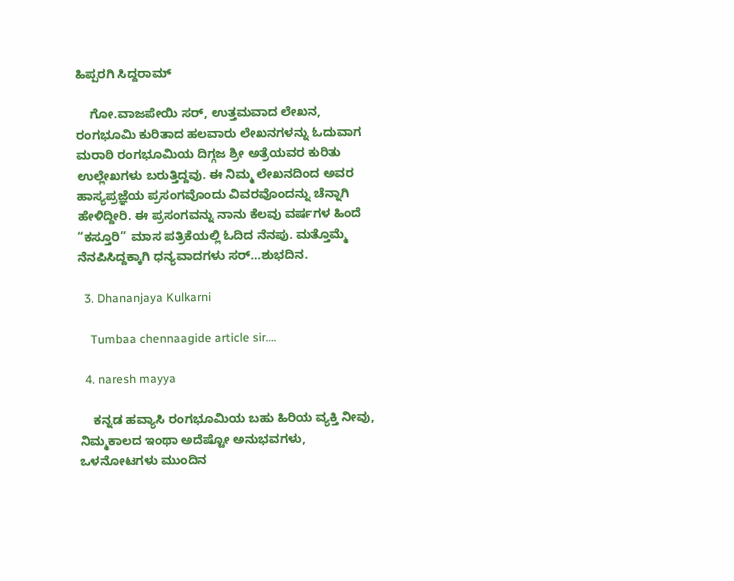ಹಿಪ್ಪರಗಿ ಸಿದ್ದರಾಮ್

    ಗೋ.ವಾಜಪೇಯಿ ಸರ್, ಉತ್ತಮವಾದ ಲೇಖನ, ರಂಗಭೂಮಿ ಕುರಿತಾದ ಹಲವಾರು ಲೇಖನಗಳನ್ನು ಓದುವಾಗ ಮರಾಠಿ ರಂಗಭೂಮಿಯ ದಿಗ್ಗಜ ಶ್ರೀ ಅತ್ರೆಯವರ ಕುರಿತು ಉಲ್ಲೇಖಗಳು ಬರುತ್ತಿದ್ದವು. ಈ ನಿಮ್ಮ ಲೇಖನದಿಂದ ಅವರ ಹಾಸ್ಯಪ್ರಜ್ಞೆಯ ಪ್ರಸಂಗವೊಂದು ವಿವರವೊಂದನ್ನು ಚೆನ್ನಾಗಿ ಹೇಳಿದ್ದೀರಿ. ಈ ಪ್ರಸಂಗವನ್ನು ನಾನು ಕೆಲವು ವರ್ಷಗಳ ಹಿಂದೆ “ಕಸ್ತೂರಿ” ಮಾಸ ಪತ್ರಿಕೆಯಲ್ಲಿ ಓದಿದ ನೆನಪು. ಮತ್ತೊಮ್ಮೆ ನೆನಪಿಸಿದ್ದಕ್ಕಾಗಿ ಧನ್ಯವಾದಗಳು ಸರ್…ಶುಭದಿನ.

  3. Dhananjaya Kulkarni

    Tumbaa chennaagide article sir….

  4. naresh mayya

    ಕನ್ನಡ ಹವ್ಯಾಸಿ ರಂಗಭೂಮಿಯ ಬಹು ಹಿರಿಯ ವ್ಯಕ್ತಿ ನೀವು, ನಿಮ್ಮಕಾಲದ ಇಂಥಾ ಅದೆಷ್ಟೋ ಅನುಭವಗಳು, ಒಳನೋಟಗಳು ಮುಂದಿನ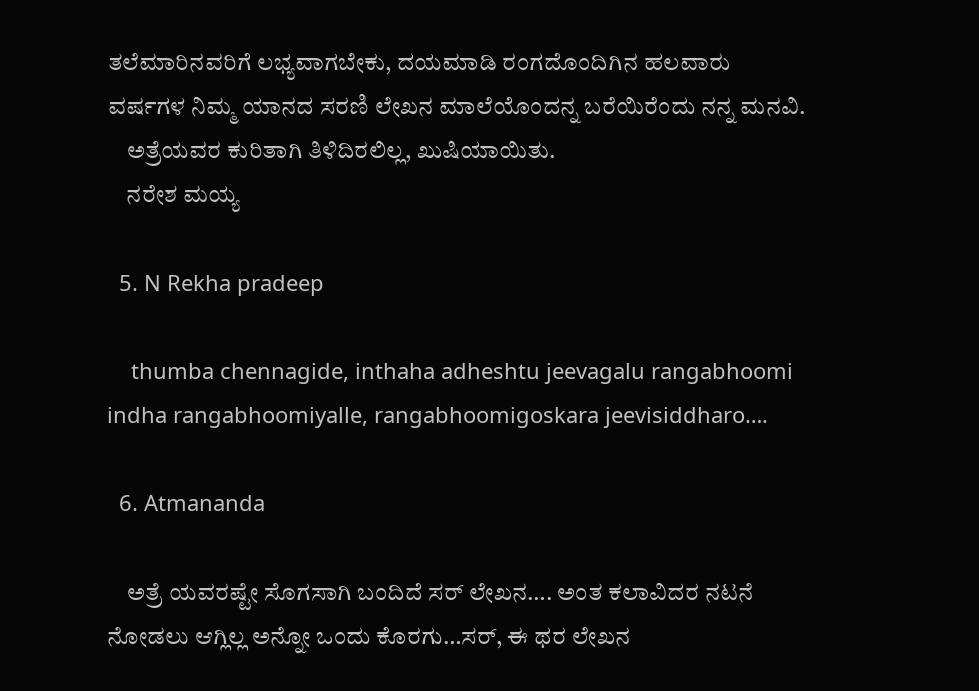ತಲೆಮಾರಿನವರಿಗೆ ಲಭ್ಯವಾಗಬೇಕು, ದಯಮಾಡಿ ರಂಗದೊಂದಿಗಿನ ಹಲವಾರು ವರ್ಷಗಳ ನಿಮ್ಮ ಯಾನದ ಸರಣಿ ಲೇಖನ ಮಾಲೆಯೊಂದನ್ನ ಬರೆಯಿರೆಂದು ನನ್ನ ಮನವಿ.
    ಅತ್ರೆಯವರ ಕುರಿತಾಗಿ ತಿಳಿದಿರಲಿಲ್ಲ, ಖುಷಿಯಾಯಿತು.
    ನರೇಶ ಮಯ್ಯ

  5. N Rekha pradeep

    thumba chennagide, inthaha adheshtu jeevagalu rangabhoomi indha rangabhoomiyalle, rangabhoomigoskara jeevisiddharo….

  6. Atmananda

    ಅತ್ರೆ ಯವರಷ್ಟೇ ಸೊಗಸಾಗಿ ಬಂದಿದೆ ಸರ್ ಲೇಖನ…. ಅಂತ ಕಲಾವಿದರ ನಟನೆ ನೋಡಲು ಆಗ್ಲಿಲ್ಲ ಅನ್ನೋ ಒಂದು ಕೊರಗು…ಸರ್, ಈ ಥರ ಲೇಖನ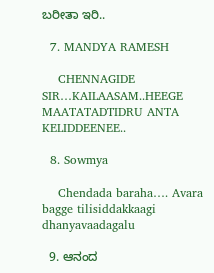ಬರೀತಾ ಇರಿ..

  7. MANDYA RAMESH

    CHENNAGIDE SIR…KAILAASAM..HEEGE MAATATADTIDRU ANTA KELIDDEENEE..

  8. Sowmya

    Chendada baraha…. Avara bagge tilisiddakkaagi dhanyavaadagalu

  9. ಆನಂದ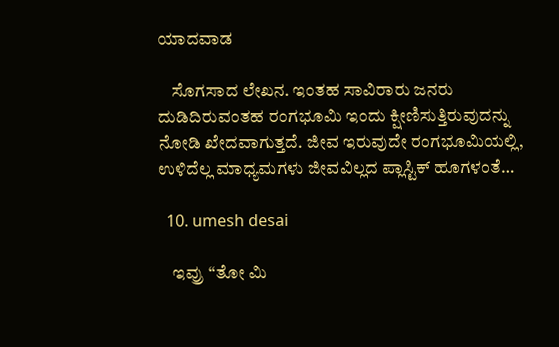ಯಾದವಾಡ

    ಸೊಗಸಾದ ಲೇಖನ. ಇಂತಹ ಸಾವಿರಾರು ಜನರು ದುಡಿದಿರುವಂತಹ ರಂಗಭೂಮಿ ಇಂದು ಕ್ಷೀಣಿಸುತ್ತಿರುವುದನ್ನು ನೋಡಿ ಖೇದವಾಗುತ್ತದೆ. ಜೀವ ಇರುವುದೇ ರಂಗಭೂಮಿಯಲ್ಲಿ, ಉಳಿದೆಲ್ಲ ಮಾಧ್ಯಮಗಳು ಜೀವವಿಲ್ಲದ ಪ್ಲಾಸ್ಟಿಕ್ ಹೂಗಳಂತೆ…

  10. umesh desai

    ಇವ್ರು “ತೋ ಮಿ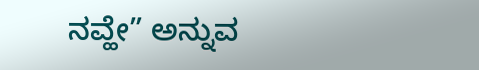ನವ್ಹೇ” ಅನ್ನುವ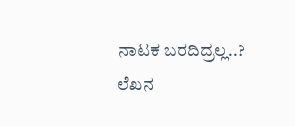ನಾಟಕ ಬರದಿದ್ರಲ್ಲ..? ಲೆಖನ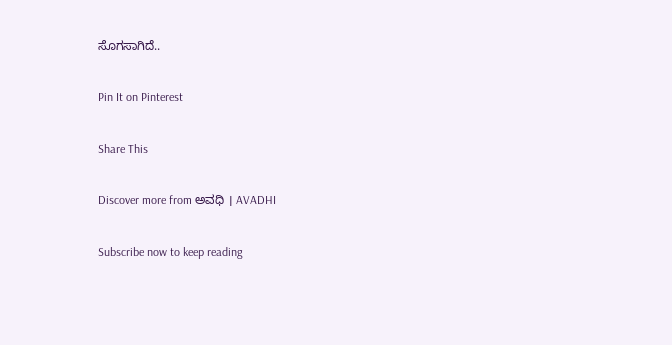ಸೊಗಸಾಗಿದೆ..

Pin It on Pinterest

Share This

Discover more from ಅವಧಿ । AVADHI

Subscribe now to keep reading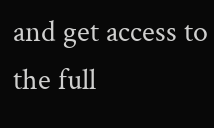and get access to the full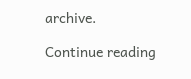archive.

Continue reading